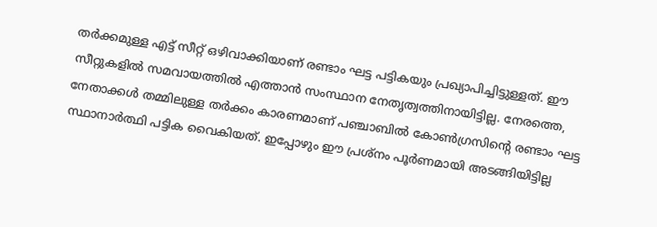തർക്കമുള്ള എട്ട് സീറ്റ് ഒഴിവാക്കിയാണ് രണ്ടാം ഘട്ട പട്ടികയും പ്രഖ്യാപിച്ചിട്ടുള്ളത്. ഈ സീറ്റുകളിൽ സമവായത്തിൽ എത്താൻ സംസ്ഥാന നേതൃത്വത്തിനായിട്ടില്ല. നേരത്തെ, നേതാക്കൾ തമ്മിലുള്ള തർക്കം കാരണമാണ് പഞ്ചാബിൽ കോൺഗ്രസിന്റെ രണ്ടാം ഘട്ട സ്ഥാനാർത്ഥി പട്ടിക വൈകിയത്. ഇപ്പോഴും ഈ പ്രശ്നം പൂർണമായി അടങ്ങിയിട്ടില്ല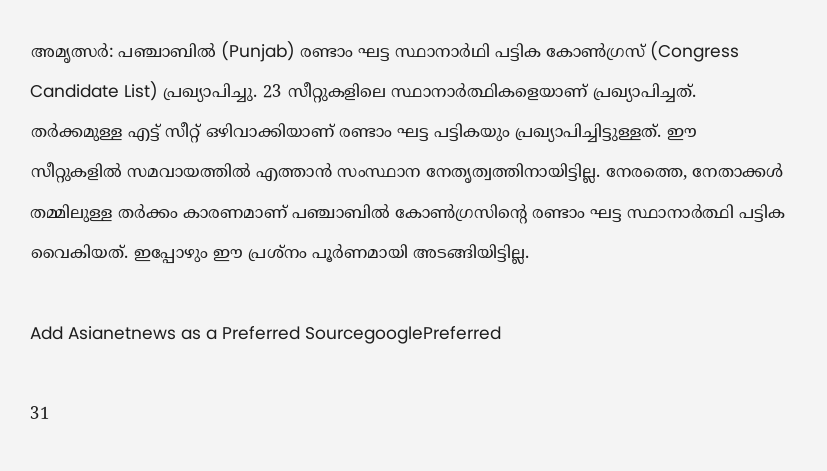അമൃത്സർ: പഞ്ചാബിൽ (Punjab) രണ്ടാം ഘട്ട സ്ഥാനാർഥി പട്ടിക കോൺഗ്രസ്‌ (Congress Candidate List) പ്രഖ്യാപിച്ചു. 23 സീറ്റുകളിലെ സ്ഥാനാർത്ഥികളെയാണ് പ്രഖ്യാപിച്ചത്. തർക്കമുള്ള എട്ട് സീറ്റ് ഒഴിവാക്കിയാണ് രണ്ടാം ഘട്ട പട്ടികയും പ്രഖ്യാപിച്ചിട്ടുള്ളത്. ഈ സീറ്റുകളിൽ സമവായത്തിൽ എത്താൻ സംസ്ഥാന നേതൃത്വത്തിനായിട്ടില്ല. നേരത്തെ, നേതാക്കൾ തമ്മിലുള്ള തർക്കം കാരണമാണ് പഞ്ചാബിൽ കോൺഗ്രസിന്റെ രണ്ടാം ഘട്ട സ്ഥാനാർത്ഥി പട്ടിക വൈകിയത്. ഇപ്പോഴും ഈ പ്രശ്നം പൂർണമായി അടങ്ങിയിട്ടില്ല.

Add Asianetnews as a Preferred SourcegooglePreferred

31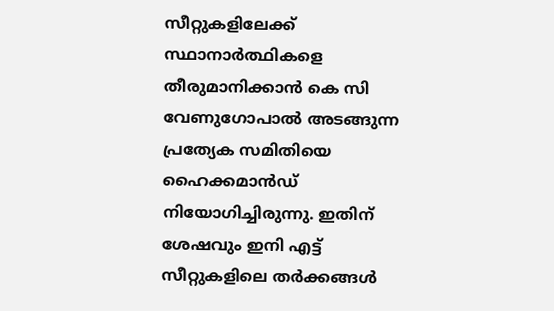സീറ്റുകളിലേക്ക് സ്ഥാനാർത്ഥികളെ തീരുമാനിക്കാൻ കെ സി വേണുഗോപാൽ അടങ്ങുന്ന പ്രത്യേക സമിതിയെ ഹൈക്കമാൻഡ് നിയോഗിച്ചിരുന്നു. ഇതിന് ശേഷവും ഇനി എട്ട് സീറ്റുകളിലെ തർക്കങ്ങൾ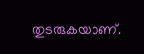തുടരുകയാണ്.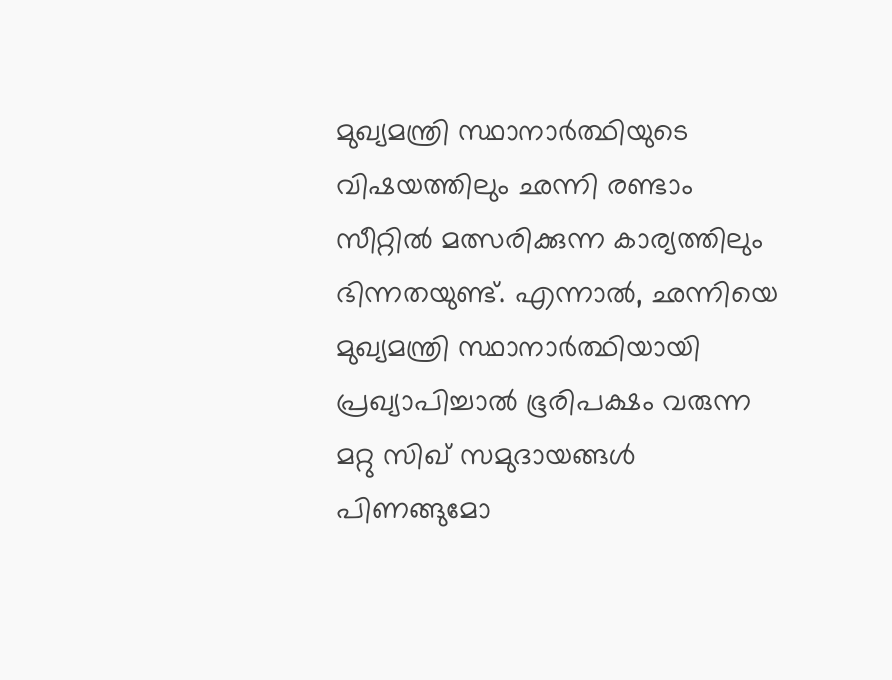മുഖ്യമന്ത്രി സ്ഥാനാർത്ഥിയുടെ വിഷയത്തിലും ഛന്നി രണ്ടാം സീറ്റിൽ മത്സരിക്കുന്ന കാര്യത്തിലും ഭിന്നതയുണ്ട്. എന്നാൽ, ഛന്നിയെ മുഖ്യമന്ത്രി സ്ഥാനാർത്ഥിയായി പ്രഖ്യാപിച്ചാൽ ഭൂരിപക്ഷം വരുന്ന മറ്റു സിഖ് സമുദായങ്ങൾ പിണങ്ങുമോ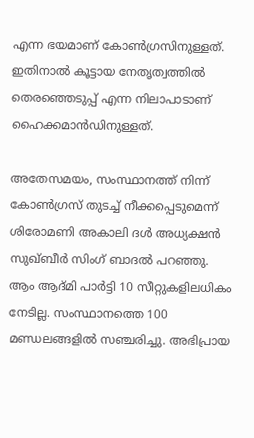എന്ന ഭയമാണ് കോൺഗ്രസിനുള്ളത്. ഇതിനാൽ കൂട്ടായ നേതൃത്വത്തിൽ തെരഞ്ഞെടുപ്പ് എന്ന നിലാപാടാണ് ഹൈക്കമാൻഡിനുള്ളത്.

അതേസമയം, സംസ്ഥാനത്ത് നിന്ന് കോണ്‍ഗ്രസ് തുടച്ച് നീക്കപ്പെടുമെന്ന് ശിരോമണി അകാലി ദൾ അധ്യക്ഷൻ സുഖ്ബീര്‍ സിംഗ് ബാദല്‍ പറഞ്ഞു. ആം ആദ്മി പാര്‍ട്ടി 10 സീറ്റുകളിലധികം നേടില്ല. സംസ്ഥാനത്തെ 100 മണ്ഡലങ്ങളില്‍ സഞ്ചരിച്ചു. അഭിപ്രായ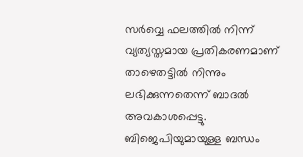സര്‍വ്വെ ഫലത്തില്‍ നിന്ന് വ്യത്യസ്തമായ പ്രതികരണമാണ് താഴെതട്ടില്‍ നിന്നും ലഭിക്കുന്നതെന്ന് ബാദല്‍ അവകാശപ്പെട്ടു. ബിജെപിയുമായുള്ള ബന്ധം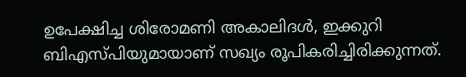ഉപേക്ഷിച്ച ശിരോമണി അകാലിദള്‍, ഇക്കുറി ബിഎസ്പിയുമായാണ് സഖ്യം രൂപികരിച്ചിരിക്കുന്നത്.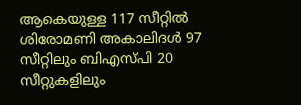ആകെയുള്ള 117 സീറ്റില്‍ ശിരോമണി അകാലിദള്‍ 97 സീറ്റിലും ബിഎസ്പി 20 സീറ്റുകളിലും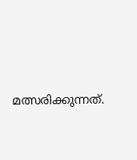മത്സരിക്കുന്നത്.